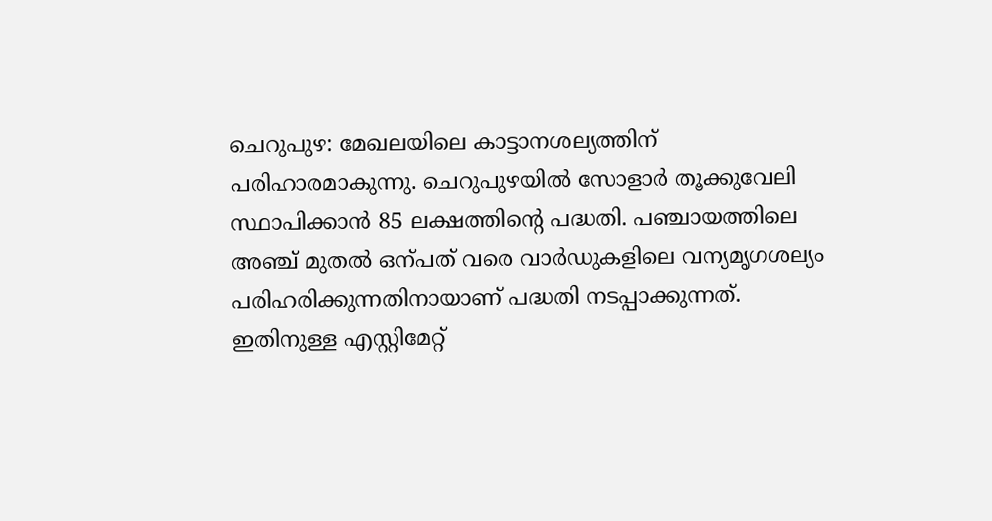ചെറുപുഴ: മേഖലയിലെ കാട്ടാനശല്യത്തിന് പരിഹാരമാകുന്നു. ചെറുപുഴയിൽ സോളാർ തൂക്കുവേലി സ്ഥാപിക്കാൻ 85 ലക്ഷത്തിന്റെ പദ്ധതി. പഞ്ചായത്തിലെ അഞ്ച് മുതൽ ഒന്പത് വരെ വാർഡുകളിലെ വന്യമൃഗശല്യം പരിഹരിക്കുന്നതിനായാണ് പദ്ധതി നടപ്പാക്കുന്നത്.
ഇതിനുള്ള എസ്റ്റിമേറ്റ്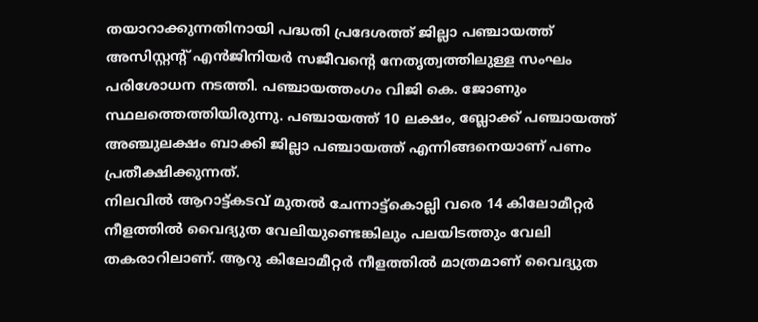തയാറാക്കുന്നതിനായി പദ്ധതി പ്രദേശത്ത് ജില്ലാ പഞ്ചായത്ത് അസിസ്റ്റന്റ് എൻജിനിയർ സജീവന്റെ നേതൃത്വത്തിലുള്ള സംഘം പരിശോധന നടത്തി. പഞ്ചായത്തംഗം വിജി കെ. ജോണും സ്ഥലത്തെത്തിയിരുന്നു. പഞ്ചായത്ത് 10 ലക്ഷം, ബ്ലോക്ക് പഞ്ചായത്ത് അഞ്ചുലക്ഷം ബാക്കി ജില്ലാ പഞ്ചായത്ത് എന്നിങ്ങനെയാണ് പണം പ്രതീക്ഷിക്കുന്നത്.
നിലവിൽ ആറാട്ട്കടവ് മുതൽ ചേന്നാട്ട്കൊല്ലി വരെ 14 കിലോമീറ്റർ നീളത്തിൽ വൈദ്യുത വേലിയുണ്ടെങ്കിലും പലയിടത്തും വേലി തകരാറിലാണ്. ആറു കിലോമീറ്റർ നീളത്തിൽ മാത്രമാണ് വൈദ്യുത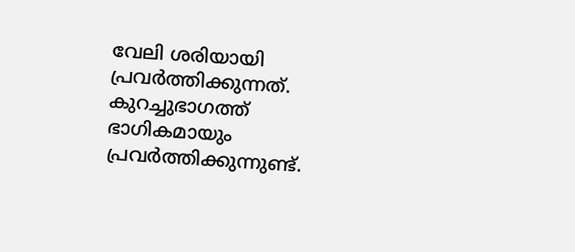വേലി ശരിയായി പ്രവർത്തിക്കുന്നത്. കുറച്ചുഭാഗത്ത് ഭാഗികമായും പ്രവർത്തിക്കുന്നുണ്ട്.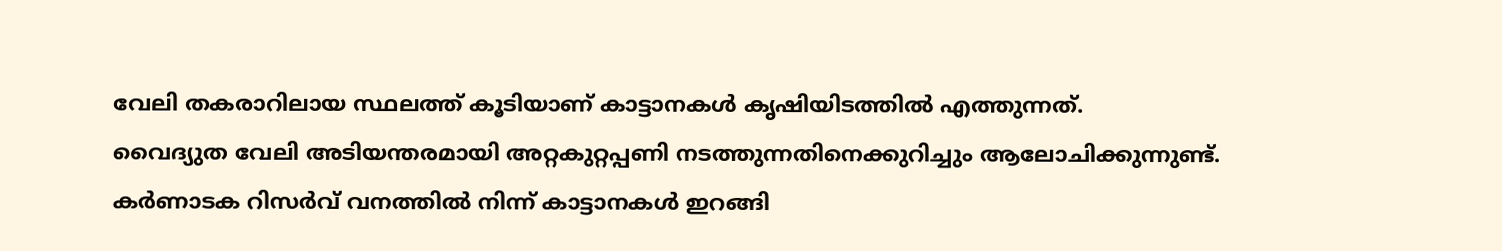വേലി തകരാറിലായ സ്ഥലത്ത് കൂടിയാണ് കാട്ടാനകൾ കൃഷിയിടത്തിൽ എത്തുന്നത്.
വൈദ്യുത വേലി അടിയന്തരമായി അറ്റകുറ്റപ്പണി നടത്തുന്നതിനെക്കുറിച്ചും ആലോചിക്കുന്നുണ്ട്.
കർണാടക റിസർവ് വനത്തിൽ നിന്ന് കാട്ടാനകൾ ഇറങ്ങി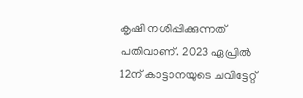കൃഷി നശിപ്പിക്കുന്നത് പതിവാണ്. 2023 ഏപ്രിൽ 12ന് കാട്ടാനയുടെ ചവിട്ടേറ്റ്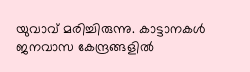യുവാവ് മരിച്ചിരുന്നു. കാട്ടാനകൾ ജനവാസ കേന്ദ്രങ്ങളിൽ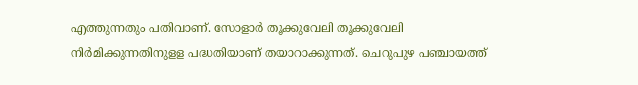എത്തുന്നതും പതിവാണ്. സോളാർ തൂക്കുവേലി തൂക്കുവേലി നിർമിക്കുന്നതിനുളള പദ്ധതിയാണ് തയാറാക്കുന്നത്. ചെറുപുഴ പഞ്ചായത്ത്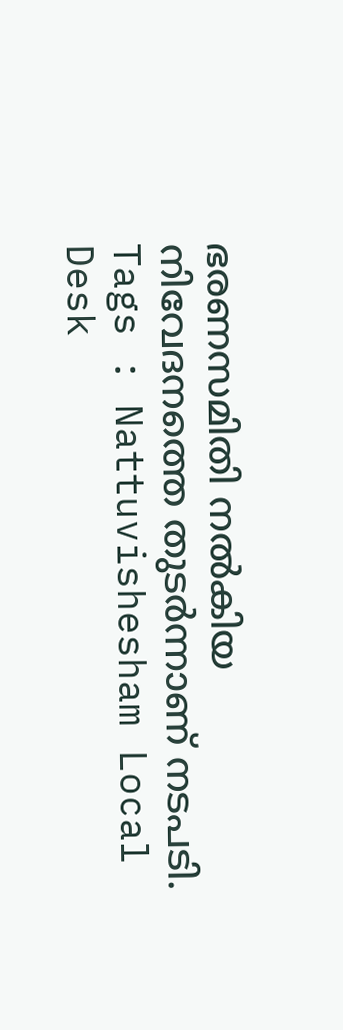ഭരണസമിതി നൽകിയ നിവേദനത്തെ തുടർന്നാണ് നടപടി.
Tags : Nattuvishesham Local Desk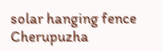solar hanging fence Cherupuzha